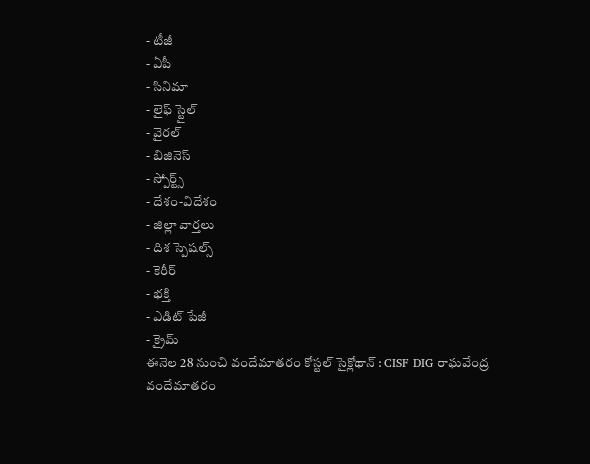- టీజీ
- ఏపీ
- సినిమా
- లైఫ్ స్టైల్
- వైరల్
- బిజినెస్
- స్పోర్ట్స్
- దేశం-విదేశం
- జిల్లా వార్తలు
- దిశ స్పెషల్స్
- కెరీర్
- భక్తి
- ఎడిట్ పేజీ
- క్రైమ్
ఈనెల 28 నుంచి వందేమాతరం కోస్టల్ సైక్లోథాన్ : CISF DIG రాఘవేంద్ర
వందేమాతరం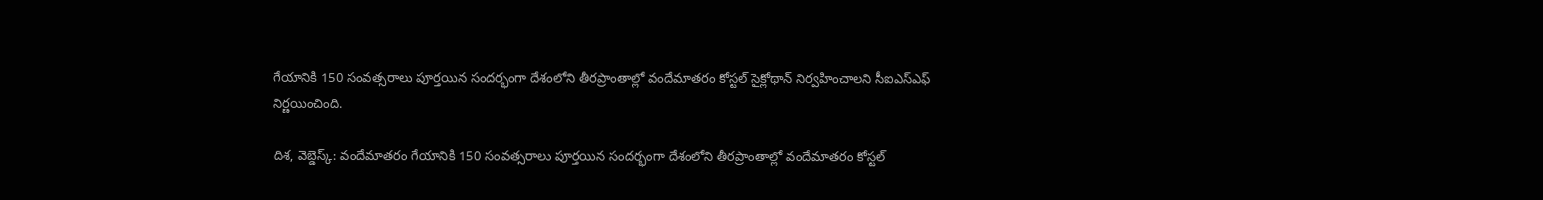గేయానికి 150 సంవత్సరాలు పూర్తయిన సందర్భంగా దేశంలోని తీరప్రాంతాల్లో వందేమాతరం కోస్టల్ సైక్లోథాన్ నిర్వహించాలని సీఐఎస్ఎఫ్ నిర్ణయించింది.

దిశ, వెబ్డెస్క్: వందేమాతరం గేయానికి 150 సంవత్సరాలు పూర్తయిన సందర్భంగా దేశంలోని తీరప్రాంతాల్లో వందేమాతరం కోస్టల్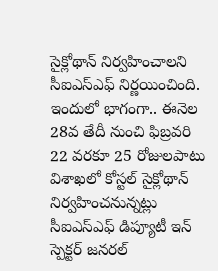సైక్లోథాన్ నిర్వహించాలని సీఐఎస్ఎఫ్ నిర్ణయించింది. ఇందులో భాగంగా.. ఈనెల 28వ తేదీ నుంచి ఫిబ్రవరి 22 వరకూ 25 రోజులపాటు విశాఖలో కోస్టల్ సైక్లోథాన్ నిర్వహించనున్నట్లు సీఐఎస్ఎఫ్ డిప్యూటీ ఇన్ స్పెక్టర్ జనరల్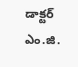డాక్టర్ ఎం.జి.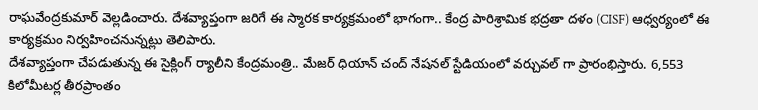రాఘవేంద్రకుమార్ వెల్లడించారు. దేశవ్యాప్తంగా జరిగే ఈ స్మారక కార్యక్రమంలో భాగంగా.. కేంద్ర పారిశ్రామిక భద్రతా దళం (CISF) ఆధ్వర్యంలో ఈ కార్యక్రమం నిర్వహించనున్నట్లు తెలిపారు.
దేశవ్యాప్తంగా చేపడుతున్న ఈ సైక్లింగ్ ర్యాలీని కేంద్రమంత్రి.. మేజర్ ధియాన్ చంద్ నేషనల్ స్టేడియంలో వర్చువల్ గా ప్రారంభిస్తారు. 6,553 కిలోమీటర్ల తీరప్రాంతం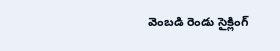వెంబడి రెండు సైక్లింగ్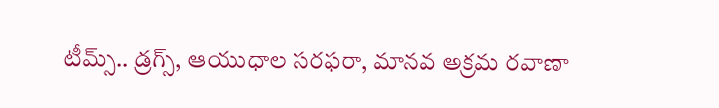టీమ్స్.. డ్రగ్స్, ఆయుధాల సరఫరా, మానవ అక్రమ రవాణా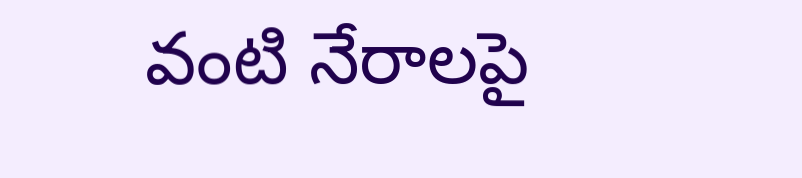వంటి నేరాలపై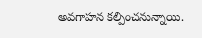అవగాహన కల్పించనున్నాయి.